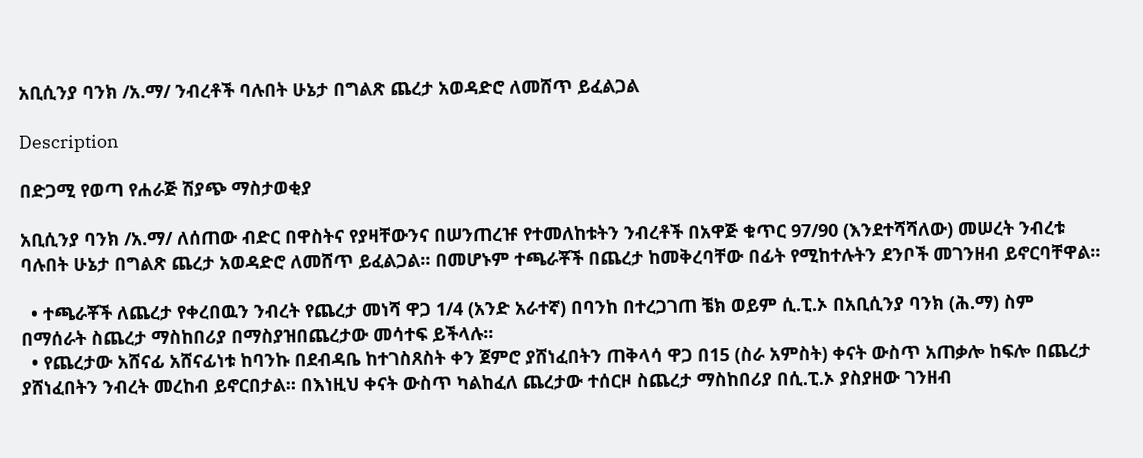አቢሲንያ ባንክ /አ.ማ/ ንብረቶች ባሉበት ሁኔታ በግልጽ ጨረታ አወዳድሮ ለመሸጥ ይፈልጋል

Description

በድጋሚ የወጣ የሐራጅ ሽያጭ ማስታወቂያ

አቢሲንያ ባንክ /አ.ማ/ ለሰጠው ብድር በዋስትና የያዛቸውንና በሠንጠረዡ የተመለከቱትን ንብረቶች በአዋጅ ቁጥር 97/90 (እንደተሻሻለው) መሠረት ንብረቱ ባሉበት ሁኔታ በግልጽ ጨረታ አወዳድሮ ለመሸጥ ይፈልጋል። በመሆኑም ተጫራቾች በጨረታ ከመቅረባቸው በፊት የሚከተሉትን ደንቦች መገንዘብ ይኖርባቸዋል።

  • ተጫራቾች ለጨረታ የቀረበዉን ንብረት የጨረታ መነሻ ዋጋ 1/4 (አንድ አራተኛ) በባንከ በተረጋገጠ ቼክ ወይም ሲ.ፒ.ኦ በአቢሲንያ ባንክ (ሕ.ማ) ስም በማሰራት ስጨረታ ማስከበሪያ በማስያዝበጨረታው መሳተፍ ይችላሉ።
  • የጨረታው አሸናፊ አሸናፊነቱ ከባንኩ በደብዳቤ ከተገስጸስት ቀን ጀምሮ ያሸነፈበትን ጠቅላሳ ዋጋ በ15 (ስራ አምስት) ቀናት ውስጥ አጠቃሎ ከፍሎ በጨረታ ያሸነፈበትን ንብረት መረከብ ይኖርበታል። በእነዚህ ቀናት ውስጥ ካልከፈለ ጨረታው ተሰርዞ ስጨረታ ማስከበሪያ በሲ.ፒ.ኦ ያስያዘው ገንዘብ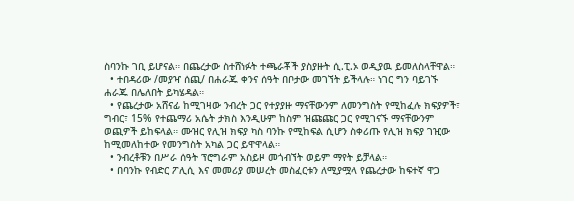ስባንኩ ገቢ ይሆናል። በጨረታው ስተሸነፉት ተጫራቾች ያስያዙት ሲ.ፒ.ኦ ወዲያዉ ይመለስላቸዋል።
  • ተበዳሪው /መያዣ ሰጪ/ በሐራጁ ቀንና ሰዓት በቦታው መገኘት ይችላሉ። ነገር ግን ባይገኙ ሐራጁ በሌለበት ይካሄዳል።
  • የጨረታው አሸናፊ ከሚገዛው ንብረት ጋር የተያያዙ ማናቸውንም ለመንግስት የሚከፈሉ ክፍያዎች፣ ግብር፣ 15% የተጨማሪ አሴት ታክስ እንዲሁም ከስም ዝጩጩር ጋር የሚገናኙ ማናቸውንም ወጪዎች ይከፍላል። ሙዝር የሊዝ ክፍያ ካስ ባንኩ የሚከፍል ሲሆን ስቀሪጡ የሊዝ ክፍያ ገዢው ከሚመለከተው የመንግስት አካል ጋር ይዋዋላል።
  • ንብረቶቹን በሥራ ሰዓት ፕሮግራም አስይዞ መጎብኘት ወይም ማየት ይቻላል።
  • በባንኩ የብድር ፖሊሲ እና መመሪያ መሠረት መስፈርቱን ለሚያሟላ የጨረታው ከፍተኛ ዋጋ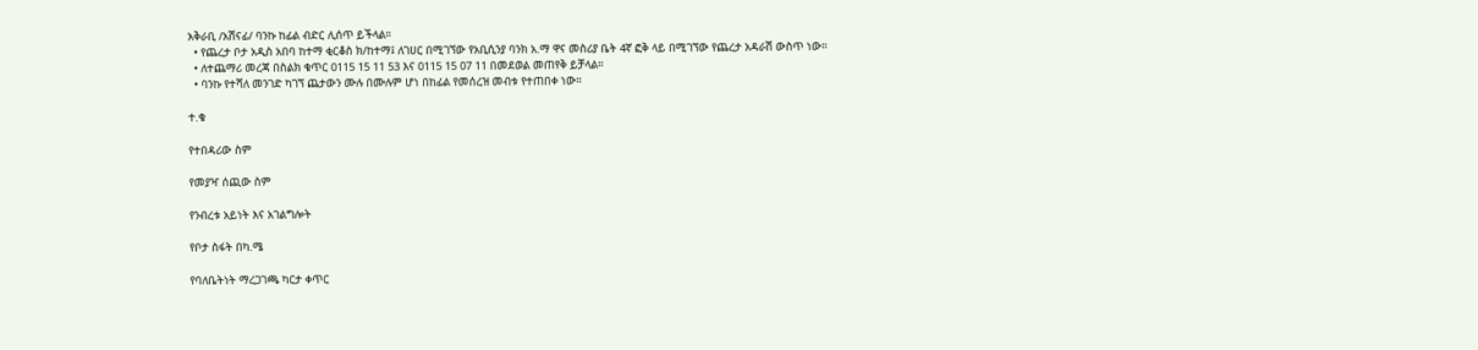አቅራቢ /አሽናፊ/ ባንኩ ከፊል ብድር ሊሰጥ ይችላል።
  • የጨረታ ቦታ አዲስ አበባ ከተማ ቂርቆስ ክ/ከተማ፤ ለገሀር በሚገኘው የአቢሲንያ ባንክ አ.ማ ዋና መስሪያ ቤት 4ኛ ፎቅ ላይ በሚገኘው የጨረታ አዳራሽ ውስጥ ነው።
  • ለተጨማሪ መረጃ በስልክ ቁጥር 0115 15 11 53 እና 0115 15 07 11 በመደወል መጠየቅ ይቻላል።
  • ባንኩ የተሻለ መንገድ ካገኘ ጨታውን ሙሉ በሙሉም ሆነ በከፊል የመሰረዝ መብቱ የተጠበቀ ነው።

ተ.ቁ

የተበዳሪው ስም

የመያዣ ሰጪው ስም

የንብረቱ አይነት እና አገልግሎት

የቦታ ስፋት በካ.ሜ

የባለቤትነት ማረጋገጫ ካርታ ቀጥር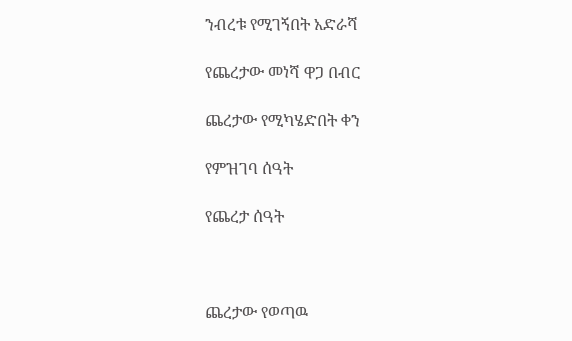ንብረቱ የሚገኝበት አድራሻ

የጨረታው መነሻ ዋጋ በብር

ጨረታው የሚካሄድበት ቀን

የምዝገባ ሰዓት

የጨረታ ሰዓት



ጨረታው የወጣዉ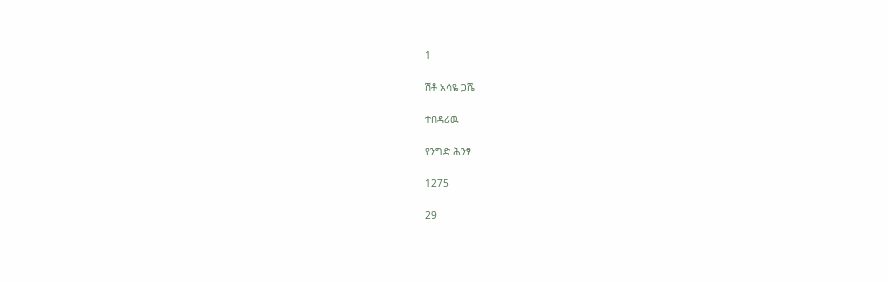1

ሽቶ አሳዬ ጋሼ

ተበዳሪዉ

የንግድ ሕንፃ

1275

29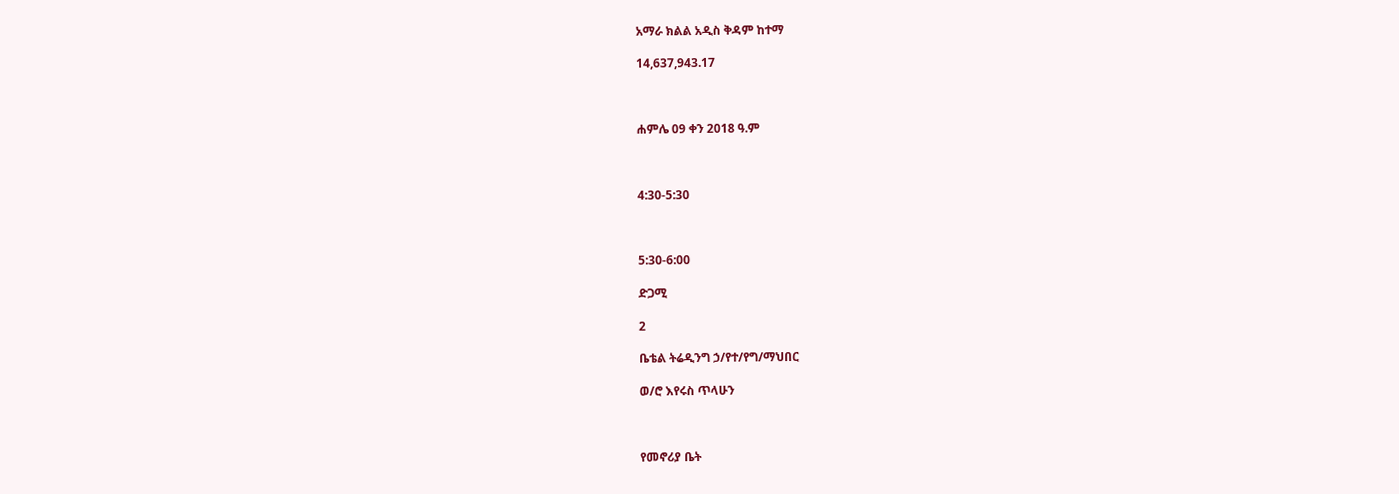አማራ ክልል አዲስ ቅዳም ከተማ

14,637,943.17



ሐምሌ 09 ቀን 2018 ዓ.ም



4:30-5:30



5:30-6:00

ድጋሚ

2

ቤቴል ትሬዲንግ ኃ/የተ/የግ/ማህበር

ወ/ሮ እየሩስ ጥላሁን



የመኖሪያ ቤት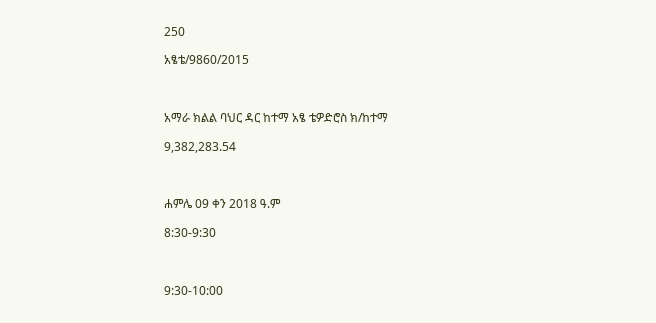250

አፄቴ/9860/2015



አማራ ክልል ባህር ዳር ከተማ አፄ ቴዎድሮስ ክ/ከተማ

9,382,283.54



ሐምሌ 09 ቀን 2018 ዓ.ም

8:30-9:30



9:30-10:00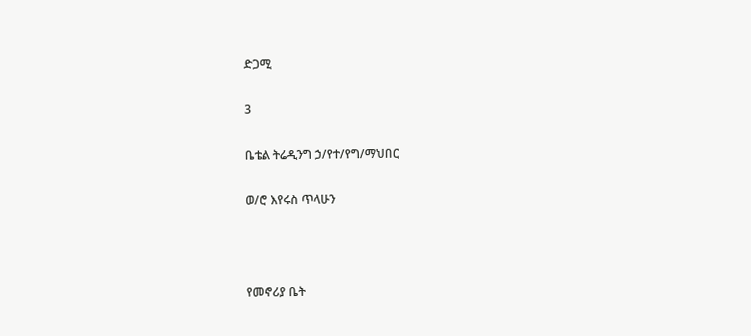ድጋሚ

3

ቤቴል ትሬዲንግ ኃ/የተ/የግ/ማህበር

ወ/ሮ እየሩስ ጥላሁን



የመኖሪያ ቤት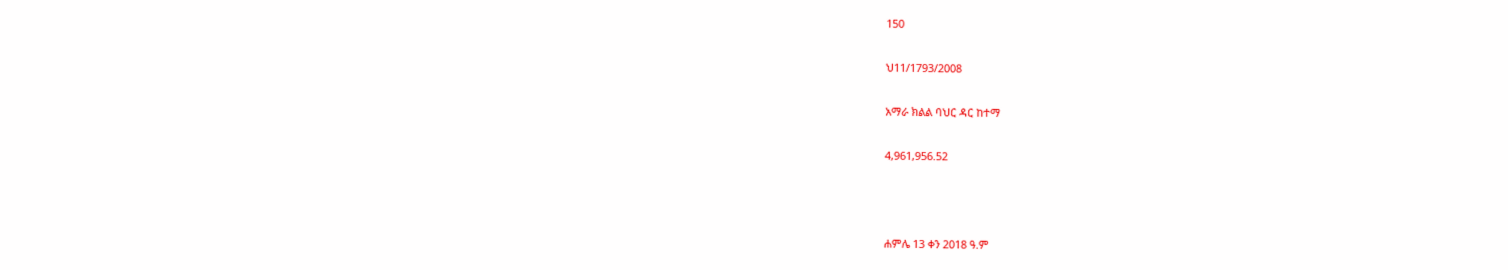150

ህ11/1793/2008

አማራ ክልል ባህር ዳር ከተማ

4,961,956.52



ሐምሌ 13 ቀን 2018 ዓ.ም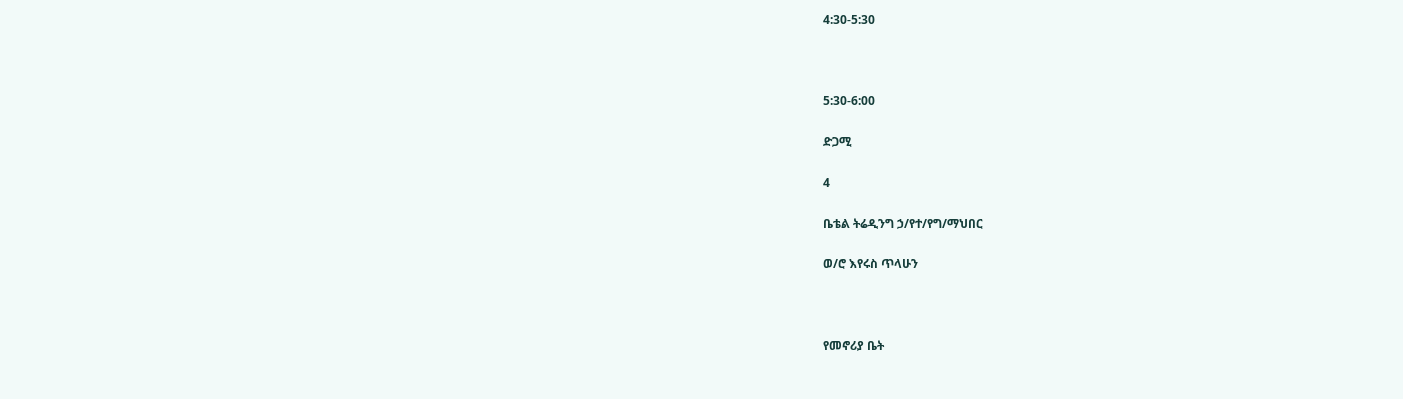4:30-5:30



5:30-6:00

ድጋሚ

4

ቤቴል ትሬዲንግ ኃ/የተ/የግ/ማህበር

ወ/ሮ እየሩስ ጥላሁን



የመኖሪያ ቤት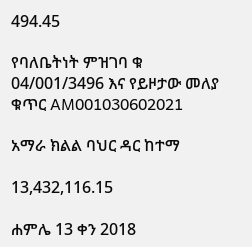494.45

የባለቤትነት ምዝገባ ቁ 04/001/3496 እና የይዞታው መለያ ቁጥር AM001030602021

አማራ ክልል ባህር ዳር ከተማ

13,432,116.15

ሐምሌ 13 ቀን 2018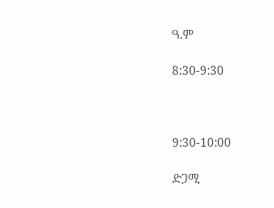ዓ.ም

8:30-9:30



9:30-10:00

ድጋሚ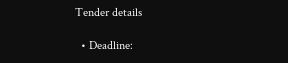Tender details

  • Deadline: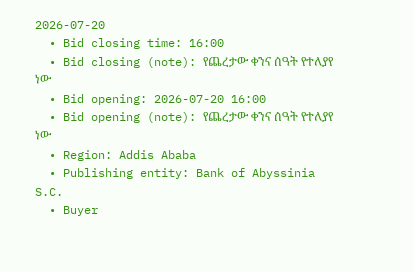2026-07-20
  • Bid closing time: 16:00
  • Bid closing (note): የጨረታው ቀንና ሰዓት የተለያየ ነው
  • Bid opening: 2026-07-20 16:00
  • Bid opening (note): የጨረታው ቀንና ሰዓት የተለያየ ነው
  • Region: Addis Ababa
  • Publishing entity: Bank of Abyssinia S.C.
  • Buyer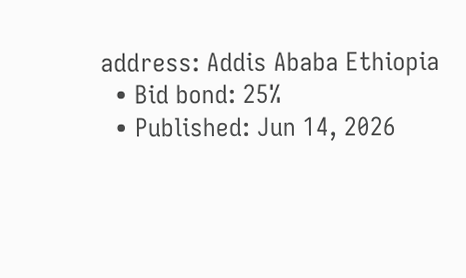address: Addis Ababa Ethiopia
  • Bid bond: 25%
  • Published: Jun 14, 2026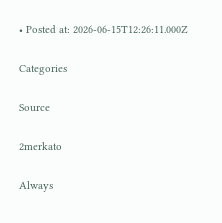• Posted at: 2026-06-15T12:26:11.000Z

Categories

Source

2merkato

Always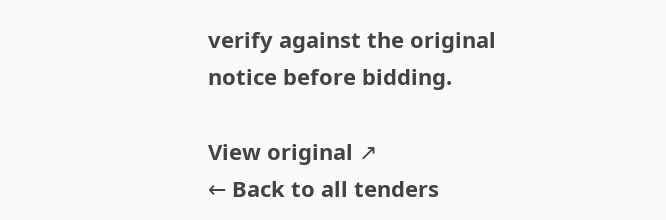verify against the original notice before bidding.

View original ↗
← Back to all tenders